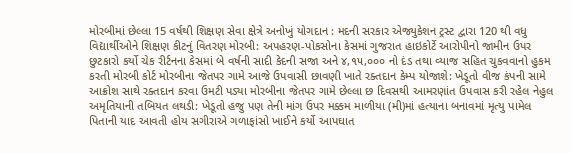મોરબીમાં છેલ્લા 15 વર્ષથી શિક્ષણ સેવા ક્ષેત્રે અનોખું યોગદાન : મદની સરકાર એજ્યુકેશન ટ્રસ્ટ દ્વારા 120 થી વધુ વિદ્યાર્થીઓને શિક્ષણ કીટનું વિતરણ મોરબી: અપહરણ-પોકસોના કેસમાં ગુજરાત હાઇકોર્ટે આરોપીનો જામીન ઉપર છુટકારો કર્યો ચેક રીર્ટનના કેસમાં બે વર્ષની સાદી કેદની સજા અને ૪,૧૫,૦૦૦ નો દંડ તથા વ્યાજ સહિત ચુકવવાનો હુકમ કરતી મોરબી કોર્ટ મોરબીના જેતપર ગામે આજે ઉપવાસી છાવણી ખાતે રક્તદાન કેમ્પ યોજાશે: ખેડૂતો વીજ કંપની સામે આક્રોશ સાથે રક્તદાન કરવા ઉમટી પડ્યા મોરબીના જેતપર ગામે છેલ્લા છ દિવસથી આમરણાંત ઉપવાસ કરી રહેલ નેહુલ અમૃતિયાની તબિયત લથડી: ખેડૂતો હજુ પણ તેની માંગ ઉપર મક્કમ માળીયા (મી)માં હત્યાના બનાવમાં મૃત્યુ પામેલ પિતાની યાદ આવતી હોય સગીરાએ ગળાફાંસો ખાઈને કર્યો આપઘાત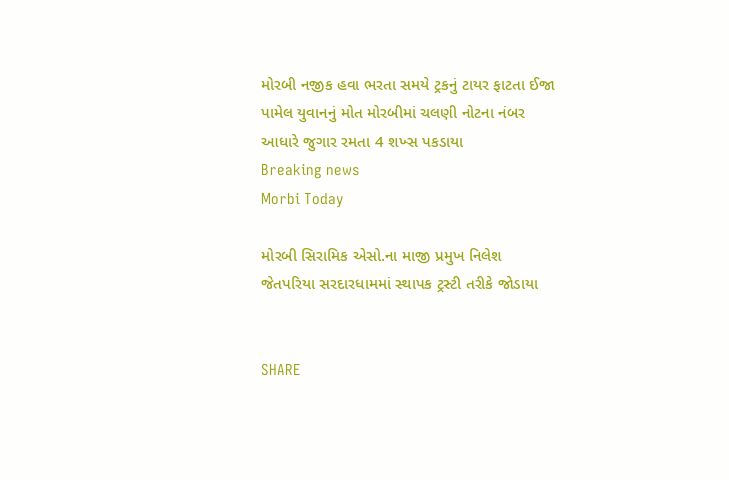મોરબી નજીક હવા ભરતા સમયે ટ્રકનું ટાયર ફાટતા ઈજા પામેલ યુવાનનું મોત મોરબીમાં ચલણી નોટના નંબર આધારે જુગાર રમતા 4 શખ્સ પકડાયા
Breaking news
Morbi Today

મોરબી સિરામિક એસો.ના માજી પ્રમુખ નિલેશ જેતપરિયા સરદારધામમાં સ્થાપક ટ્રસ્ટી તરીકે જોડાયા


SHARE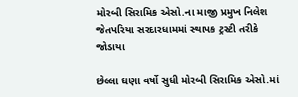મોરબી સિરામિક એસો.ના માજી પ્રમુખ નિલેશ જેતપરિયા સરદારધામમાં સ્થાપક ટ્રસ્ટી તરીકે જોડાયા

છેલ્લા ઘણા વર્ષો સુધી મોરબી સિરામિક એસો.માં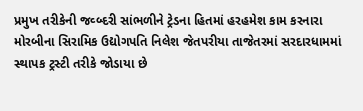પ્રમુખ તરીકેની જવ્બ્દરી સાંભળીને ટ્રેડના હિતમાં હરહમેશ કામ કરનારા મોરબીના સિરામિક ઉદ્યોગપતિ નિલેશ જેતપરીયા તાજેતરમાં સરદારધામમાં સ્થાપક ટ્રસ્ટી તરીકે જોડાયા છે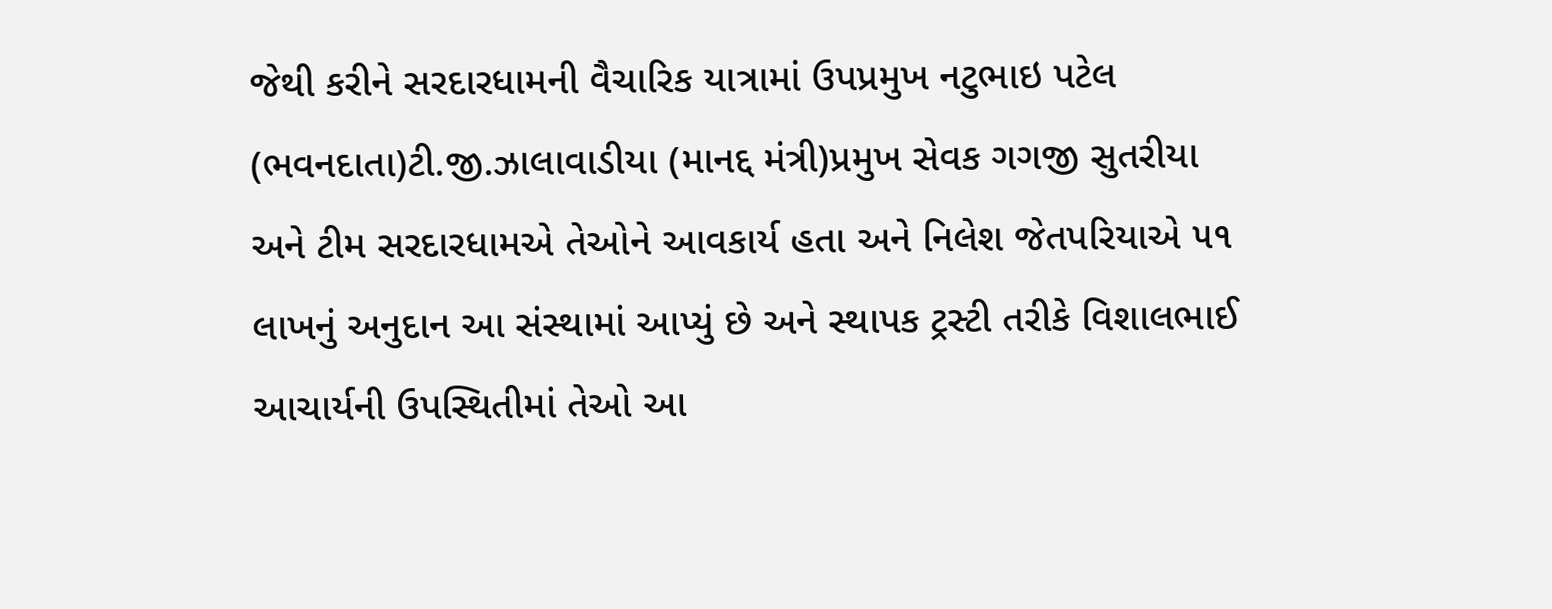જેથી કરીને સરદારધામની વૈચારિક યાત્રામાં ઉપપ્રમુખ નટુભાઇ પટેલ (ભવનદાતા)ટી.જી.ઝાલાવાડીયા (માનદ્દ મંત્રી)પ્રમુખ સેવક ગગજી સુતરીયા અને ટીમ સરદારધામએ તેઓને આવકાર્ય હતા અને નિલેશ જેતપરિયાએ ૫૧ લાખનું અનુદાન આ સંસ્થામાં આપ્યું છે અને સ્થાપક ટ્રસ્ટી તરીકે વિશાલભાઈ આચાર્યની ઉપસ્થિતીમાં તેઓ આ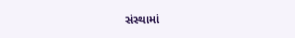સંસ્થામાં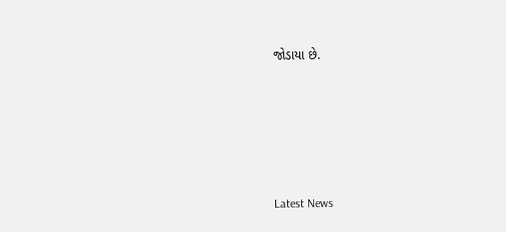જોડાયા છે.






Latest News